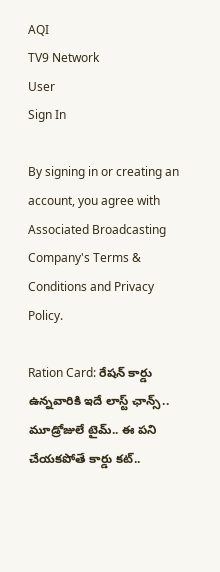AQI
TV9 Network
User
Sign In

By signing in or creating an account, you agree with Associated Broadcasting Company's Terms & Conditions and Privacy Policy.

Ration Card: రేషన్ కార్డు ఉన్నవారికి ఇదే లాస్ట్ ఛాన్స్.. మూడ్రోజులే టైమ్.. ఈ పని చేయకపోతే కార్డు కట్..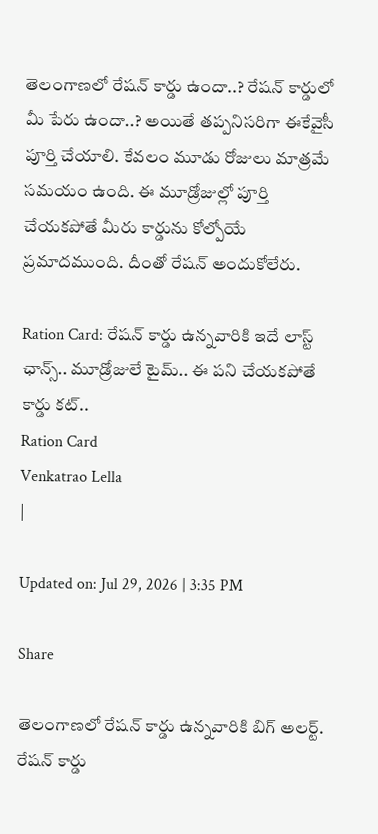తెలంగాణలో రేషన్ కార్డు ఉందా..? రేషన్ కార్డులో మీ పేరు ఉందా..? అయితే తప్పనిసరిగా ఈకేవైసీ పూర్తి చేయాలి. కేవలం మూడు రోజులు మాత్రమే సమయం ఉంది. ఈ మూడ్రోజుల్లో పూర్తి చేయకపోతే మీరు కార్డును కోల్పోయే ప్రమాదముంది. దీంతో రేషన్ అందుకోలేరు.

Ration Card: రేషన్ కార్డు ఉన్నవారికి ఇదే లాస్ట్ ఛాన్స్.. మూడ్రోజులే టైమ్.. ఈ పని చేయకపోతే కార్డు కట్..
Ration Card
Venkatrao Lella
|

Updated on: Jul 29, 2026 | 3:35 PM

Share

తెలంగాణలో రేషన్ కార్డు ఉన్నవారికి బిగ్ అలర్ట్. రేషన్ కార్డు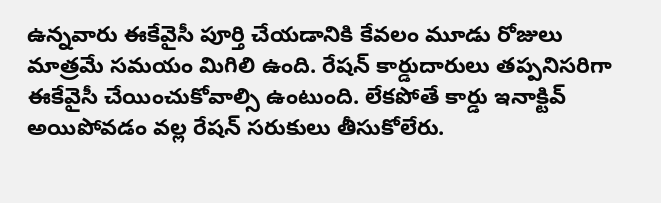ఉన్నవారు ఈకేవైసీ పూర్తి చేయడానికి కేవలం మూడు రోజులు మాత్రమే సమయం మిగిలి ఉంది. రేషన్ కార్డుదారులు తప్పనిసరిగా ఈకేవైసీ చేయించుకోవాల్సి ఉంటుంది. లేకపోతే కార్డు ఇనాక్టివ్ అయిపోవడం వల్ల రేషన్ సరుకులు తీసుకోలేరు.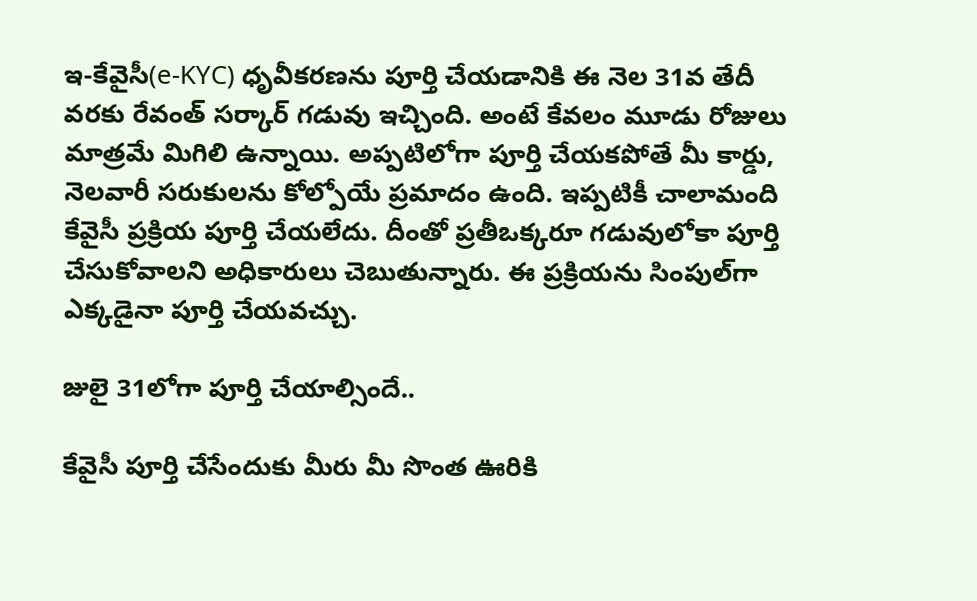ఇ-కేవైసీ(e-KYC) ధృవీకరణను పూర్తి చేయడానికి ఈ నెల 31వ తేదీ వరకు రేవంత్ సర్కార్ గడువు ఇచ్చింది. అంటే కేవలం మూడు రోజులు మాత్రమే మిగిలి ఉన్నాయి. అప్పటిలోగా పూర్తి చేయకపోతే మీ కార్డు, నెలవారీ సరుకులను కోల్పోయే ప్రమాదం ఉంది. ఇప్పటికీ చాలామంది కేవైసీ ప్రక్రియ పూర్తి చేయలేదు. దీంతో ప్రతీఒక్కరూ గడువులోకా పూర్తి చేసుకోవాలని అధికారులు చెబుతున్నారు. ఈ ప్రక్రియను సింపుల్‌గా ఎక్కడైనా పూర్తి చేయవచ్చు.

జులై 31లోగా పూర్తి చేయాల్సిందే..

కేవైసీ పూర్తి చేసేందుకు మీరు మీ సొంత ఊరికి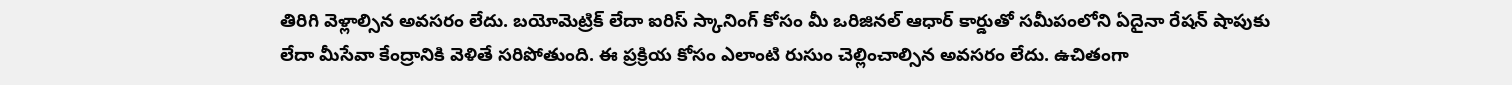తిరిగి వెళ్లాల్సిన అవసరం లేదు. బయోమెట్రిక్ లేదా ఐరిస్ స్కానింగ్ కోసం మీ ఒరిజినల్ ఆధార్ కార్డుతో సమీపంలోని ఏదైనా రేషన్ షాపుకు లేదా మీసేవా కేంద్రానికి వెళితే సరిపోతుంది. ఈ ప్రక్రియ కోసం ఎలాంటి రుసుం చెల్లించాల్సిన అవసరం లేదు. ఉచితంగా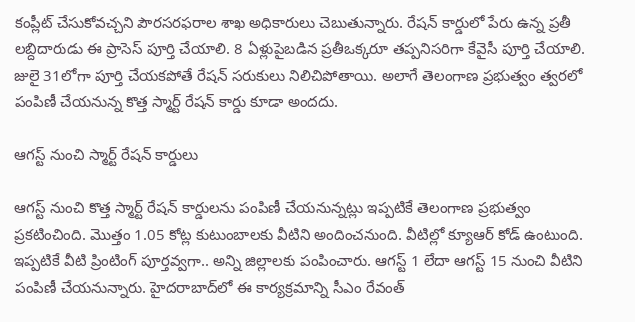కంప్లీట్ చేసుకోవచ్చని పౌరసరఫరాల శాఖ అధికారులు చెబుతున్నారు. రేషన్ కార్డులో పేరు ఉన్న ప్రతీ లబ్దిదారుడు ఈ ప్రాసెస్ పూర్తి చేయాలి. 8 ఏళ్లుపైబడిన ప్రతీఒక్కరూ తప్పనిసరిగా కేవైసీ పూర్తి చేయాలి. జులై 31లోగా పూర్తి చేయకపోతే రేషన్ సరుకులు నిలిచిపోతాయి. అలాగే తెలంగాణ ప్రభుత్వం త్వరలో పంపిణీ చేయనున్న కొత్త స్మార్ట్ రేషన్ కార్డు కూడా అందదు.

ఆగస్ట్ నుంచి స్మార్ట్ రేషన్ కార్డులు

ఆగస్ట్ నుంచి కొత్త స్మార్ట్ రేషన్ కార్డులను పంపిణీ చేయనున్నట్లు ఇప్పటికే తెలంగాణ ప్రభుత్వం ప్రకటించింది. మొత్తం 1.05 కోట్ల కుటుంబాలకు వీటిని అందించనుంది. వీటిల్లో క్యూఆర్ కోడ్ ఉంటుంది. ఇప్పటికే వీటి ప్రింటింగ్ పూర్తవ్వగా.. అన్ని జిల్లాలకు పంపించారు. ఆగస్ట్ 1 లేదా ఆగస్ట్ 15 నుంచి వీటిని పంపిణీ చేయనున్నారు. హైదరాబాద్‌లో ఈ కార్యక్రమాన్ని సీఎం రేవంత్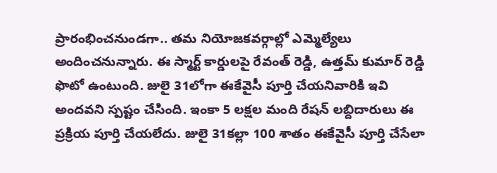ప్రారంభించనుండగా.. తమ నియోజకవర్గాల్లో ఎమ్మెల్యేలు అందించనున్నారు. ఈ స్మార్ట్ కార్డులపై రేవంత్ రెడ్డి, ఉత్తమ్ కుమార్ రెడ్డి ఫొటో ఉంటుంది. జులై 31లోగా ఈకేవైసీ పూర్తి చేయనివారికి ఇవి అందవని స్పష్టం చేసింది. ఇంకా 5 లక్షల మంది రేషన్ లబ్దిదారులు ఈ ప్రక్రియ పూర్తి చేయలేదు. జులై 31కల్లా 100 శాతం ఈకేవైసీ పూర్తి చేసేలా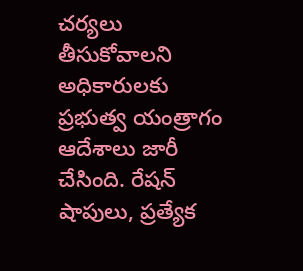చర్యలు తీసుకోవాలని అధికారులకు ప్రభుత్వ యంత్రాగం ఆదేశాలు జారీ చేసింది. రేషన్ షాపులు, ప్రత్యేక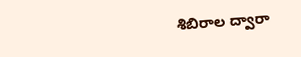శిబిరాల ద్వారా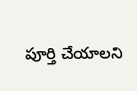పూర్తి చేయాలని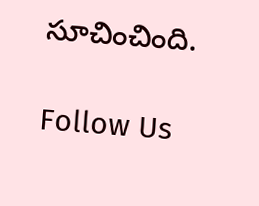సూచించింది.

Follow Us